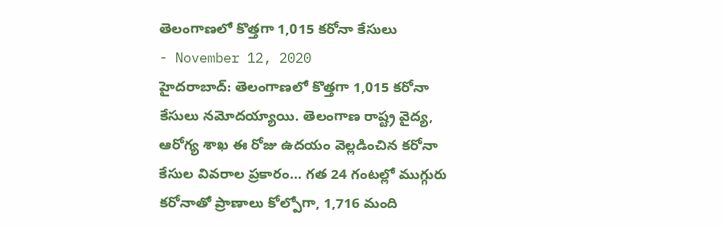తెలంగాణలో కొత్తగా 1,015 కరోనా కేసులు
- November 12, 2020
హైదరాబాద్: తెలంగాణలో కొత్తగా 1,015 కరోనా కేసులు నమోదయ్యాయి. తెలంగాణ రాష్ట్ర వైద్య, ఆరోగ్య శాఖ ఈ రోజు ఉదయం వెల్లడించిన కరోనా కేసుల వివరాల ప్రకారం… గత 24 గంటల్లో ముగ్గురు కరోనాతో ప్రాణాలు కోల్పోగా, 1,716 మంది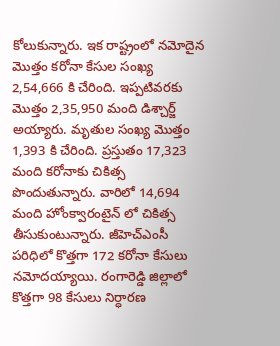కోలుకున్నారు. ఇక రాష్ట్రంలో నమోదైన మొత్తం కరోనా కేసుల సంఖ్య 2,54,666 కి చేరింది. ఇప్పటివరకు మొత్తం 2,35,950 మంది డిశ్చార్జ్ అయ్యారు. మృతుల సంఖ్య మొత్తం 1,393 కి చేరింది. ప్రస్తుతం 17,323 మంది కరోనాకు చికిత్స పొందుతున్నారు. వారిలో 14,694 మంది హోంక్వారంటైన్ లో చికిత్స తీసుకుంటున్నారు. జీహెచ్ఎంసీ పరిధిలో కొత్తగా 172 కరోనా కేసులు నమోదయ్యాయి. రంగారెడ్డి జిల్లాలో కొత్తగా 98 కేసులు నిర్ధారణ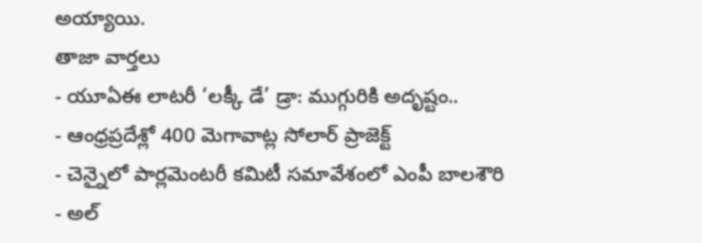అయ్యాయి.
తాజా వార్తలు
- యూఏఈ లాటరీ ‘లక్కీ డే’ డ్రా: ముగ్గురికి అదృష్టం..
- ఆంధ్రప్రదేశ్లో 400 మెగావాట్ల సోలార్ ప్రాజెక్ట్
- చెన్నైలో పార్లమెంటరీ కమిటీ సమావేశంలో ఎంపీ బాలశౌరి
- అల్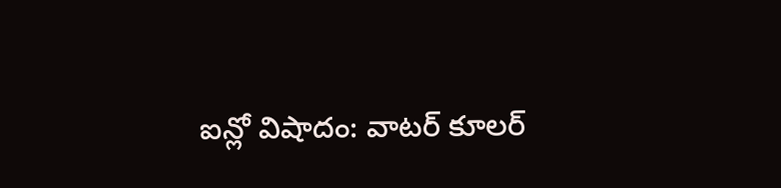ఐన్లో విషాదం: వాటర్ కూలర్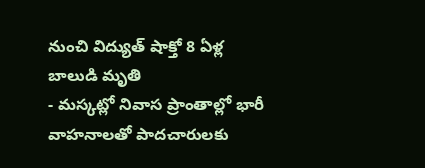నుంచి విద్యుత్ షాక్తో 8 ఏళ్ల బాలుడి మృతి
- మస్కట్లో నివాస ప్రాంతాల్లో భారీ వాహనాలతో పాదచారులకు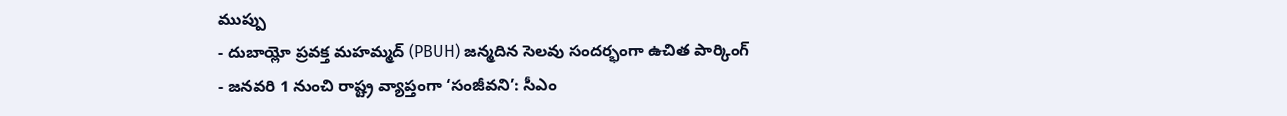ముప్పు
- దుబాయ్లో ప్రవక్త మహమ్మద్ (PBUH) జన్మదిన సెలవు సందర్భంగా ఉచిత పార్కింగ్
- జనవరి 1 నుంచి రాష్ట్ర వ్యాప్తంగా ‘సంజీవని’: సీఎం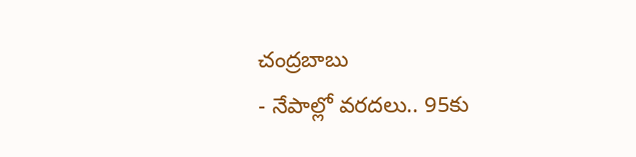చంద్రబాబు
- నేపాల్లో వరదలు.. 95కు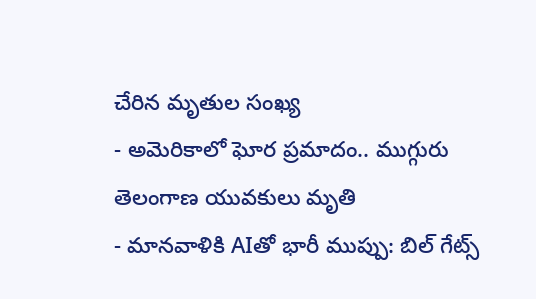చేరిన మృతుల సంఖ్య
- అమెరికాలో ఘోర ప్రమాదం.. ముగ్గురు తెలంగాణ యువకులు మృతి
- మానవాళికి AIతో భారీ ముప్పు: బిల్ గేట్స్